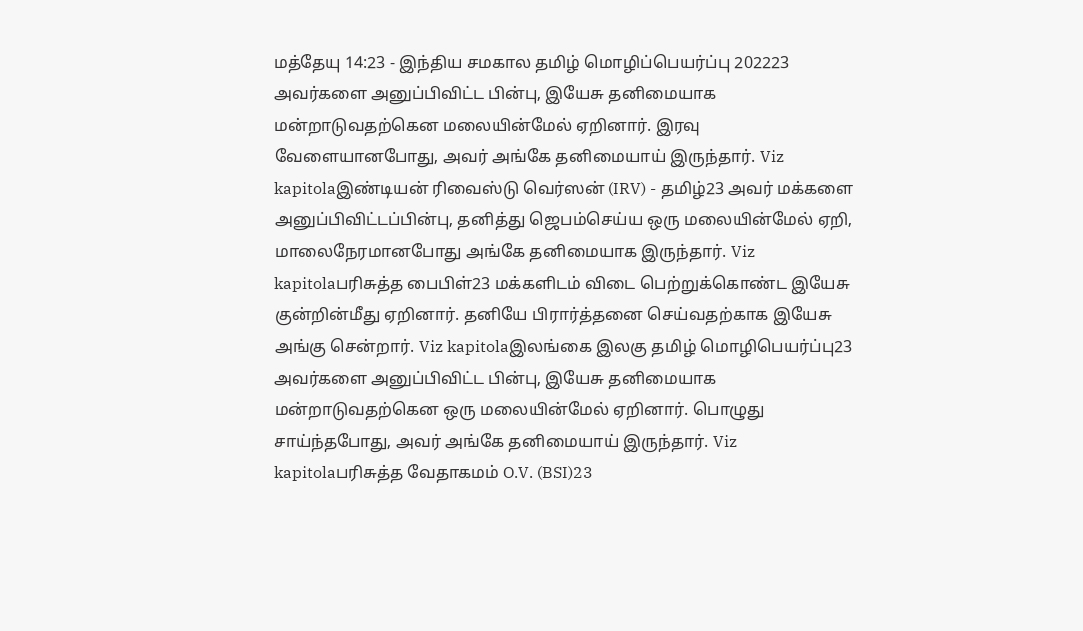மத்தேயு 14:23 - இந்திய சமகால தமிழ் மொழிப்பெயர்ப்பு 202223 அவர்களை அனுப்பிவிட்ட பின்பு, இயேசு தனிமையாக மன்றாடுவதற்கென மலையின்மேல் ஏறினார். இரவு வேளையானபோது, அவர் அங்கே தனிமையாய் இருந்தார். Viz kapitolaஇண்டியன் ரிவைஸ்டு வெர்ஸன் (IRV) - தமிழ்23 அவர் மக்களை அனுப்பிவிட்டப்பின்பு, தனித்து ஜெபம்செய்ய ஒரு மலையின்மேல் ஏறி, மாலைநேரமானபோது அங்கே தனிமையாக இருந்தார். Viz kapitolaபரிசுத்த பைபிள்23 மக்களிடம் விடை பெற்றுக்கொண்ட இயேசு குன்றின்மீது ஏறினார். தனியே பிரார்த்தனை செய்வதற்காக இயேசு அங்கு சென்றார். Viz kapitolaஇலங்கை இலகு தமிழ் மொழிபெயர்ப்பு23 அவர்களை அனுப்பிவிட்ட பின்பு, இயேசு தனிமையாக மன்றாடுவதற்கென ஒரு மலையின்மேல் ஏறினார். பொழுது சாய்ந்தபோது, அவர் அங்கே தனிமையாய் இருந்தார். Viz kapitolaபரிசுத்த வேதாகமம் O.V. (BSI)23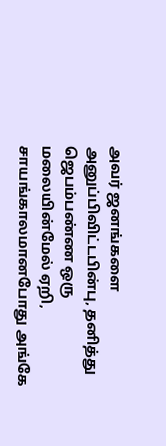அவர் ஜனங்களை அனுப்பிவிட்டபின்பு, தனித்து ஜெபம்பண்ண ஒரு மலையின்மேல் ஏறி, சாயங்காலமானபோது அங்கே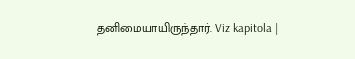தனிமையாயிருந்தார். Viz kapitola |